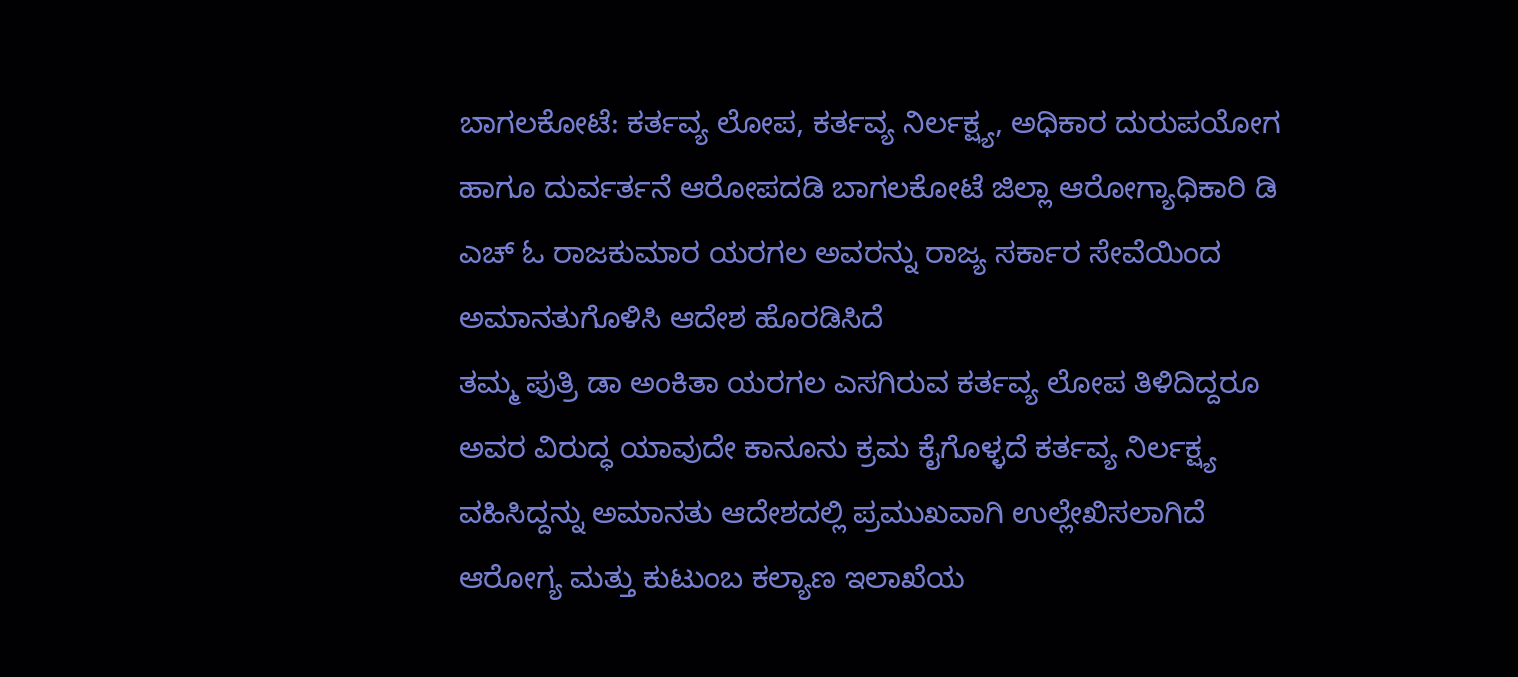ಬಾಗಲಕೋಟೆ: ಕರ್ತವ್ಯ ಲೋಪ, ಕರ್ತವ್ಯ ನಿರ್ಲಕ್ಷ್ಯ, ಅಧಿಕಾರ ದುರುಪಯೋಗ ಹಾಗೂ ದುರ್ವರ್ತನೆ ಆರೋಪದಡಿ ಬಾಗಲಕೋಟೆ ಜಿಲ್ಲಾ ಆರೋಗ್ಯಾಧಿಕಾರಿ ಡಿ ಎಚ್ ಓ ರಾಜಕುಮಾರ ಯರಗಲ ಅವರನ್ನು ರಾಜ್ಯ ಸರ್ಕಾರ ಸೇವೆಯಿಂದ ಅಮಾನತುಗೊಳಿಸಿ ಆದೇಶ ಹೊರಡಿಸಿದೆ
ತಮ್ಮ ಪುತ್ರಿ ಡಾ ಅಂಕಿತಾ ಯರಗಲ ಎಸಗಿರುವ ಕರ್ತವ್ಯ ಲೋಪ ತಿಳಿದಿದ್ದರೂ ಅವರ ವಿರುದ್ಧ ಯಾವುದೇ ಕಾನೂನು ಕ್ರಮ ಕೈಗೊಳ್ಳದೆ ಕರ್ತವ್ಯ ನಿರ್ಲಕ್ಷ್ಯ ವಹಿಸಿದ್ದನ್ನು ಅಮಾನತು ಆದೇಶದಲ್ಲಿ ಪ್ರಮುಖವಾಗಿ ಉಲ್ಲೇಖಿಸಲಾಗಿದೆ ಆರೋಗ್ಯ ಮತ್ತು ಕುಟುಂಬ ಕಲ್ಯಾಣ ಇಲಾಖೆಯ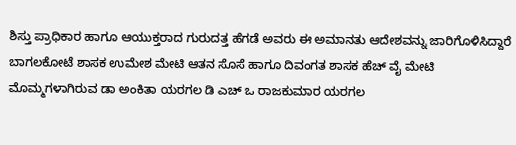ಶಿಸ್ತು ಪ್ರಾಧಿಕಾರ ಹಾಗೂ ಆಯುಕ್ತರಾದ ಗುರುದತ್ತ ಹೆಗಡೆ ಅವರು ಈ ಅಮಾನತು ಆದೇಶವನ್ನು ಜಾರಿಗೊಳಿಸಿದ್ದಾರೆ
ಬಾಗಲಕೋಟೆ ಶಾಸಕ ಉಮೇಶ ಮೇಟಿ ಆತನ ಸೊಸೆ ಹಾಗೂ ದಿವಂಗತ ಶಾಸಕ ಹೆಚ್ ವೈ ಮೇಟಿ ಮೊಮ್ಮಗಳಾಗಿರುವ ಡಾ ಅಂಕಿತಾ ಯರಗಲ ಡಿ ಎಚ್ ಒ ರಾಜಕುಮಾರ ಯರಗಲ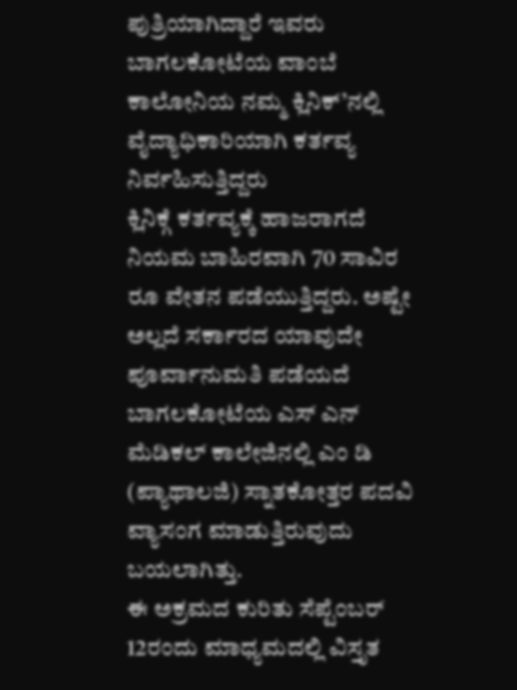ಪುತ್ರಿಯಾಗಿದ್ದಾರೆ ಇವರು ಬಾಗಲಕೋಟೆಯ ವಾಂಬೆ ಕಾಲೋನಿಯ ನಮ್ಮ ಕ್ಲಿನಿಕ್’ನಲ್ಲಿ ವೈದ್ಯಾಧಿಕಾರಿಯಾಗಿ ಕರ್ತವ್ಯ ನಿರ್ವಹಿಸುತ್ತಿದ್ದರು
ಕ್ಲಿನಿಕ್ಗೆ ಕರ್ತವ್ಯಕ್ಕೆ ಹಾಜರಾಗದೆ ನಿಯಮ ಬಾಹಿರವಾಗಿ 70 ಸಾವಿರ ರೂ ವೇತನ ಪಡೆಯುತ್ತಿದ್ದರು. ಅಷ್ಟೇ ಅಲ್ಲದೆ ಸರ್ಕಾರದ ಯಾವುದೇ ಪೂರ್ವಾನುಮತಿ ಪಡೆಯದೆ ಬಾಗಲಕೋಟೆಯ ಎಸ್ ಎನ್ ಮೆಡಿಕಲ್ ಕಾಲೇಜಿನಲ್ಲಿ ಎಂ ಡಿ (ಪ್ಯಾಥಾಲಜಿ) ಸ್ನಾತಕೋತ್ತರ ಪದವಿ ವ್ಯಾಸಂಗ ಮಾಡುತ್ತಿರುವುದು ಬಯಲಾಗಿತ್ತು.
ಈ ಅಕ್ರಮದ ಕುರಿತು ಸೆಪ್ಟೆಂಬರ್ 12ರಂದು ಮಾಧ್ಯಮದಲ್ಲಿ ವಿಸ್ತೃತ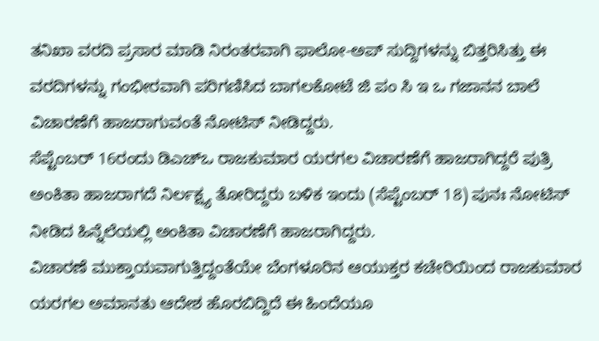ತನಿಖಾ ವರದಿ ಪ್ರಸಾರ ಮಾಡಿ ನಿರಂತರವಾಗಿ ಫಾಲೋ-ಅಪ್ ಸುದ್ದಿಗಳನ್ನು ಬಿತ್ತರಿಸಿತ್ತು ಈ ವರದಿಗಳನ್ನು ಗಂಭೀರವಾಗಿ ಪರಿಗಣಿಸಿದ ಬಾಗಲಕೋಟೆ ಜಿ ಪಂ ಸಿ ಇ ಒ ಗಜಾನನ ಬಾಲೆ ವಿಚಾರಣೆಗೆ ಹಾಜರಾಗುವಂತೆ ನೋಟಿಸ್ ನೀಡಿದ್ದರು.
ಸೆಪ್ಟೆಂಬರ್ 16ರಂದು ಡಿಎಚ್ಒ ರಾಜಕುಮಾರ ಯರಗಲ ವಿಚಾರಣೆಗೆ ಹಾಜರಾಗಿದ್ದರೆ ಪುತ್ರಿ ಅಂಕಿತಾ ಹಾಜರಾಗದೆ ನಿರ್ಲಕ್ಷ್ಯ ತೋರಿದ್ದರು ಬಳಿಕ ಇಂದು (ಸೆಪ್ಟೆಂಬರ್ 18) ಪುನಃ ನೋಟಿಸ್ ನೀಡಿದ ಹಿನ್ನೆಲೆಯಲ್ಲಿ ಅಂಕಿತಾ ವಿಚಾರಣೆಗೆ ಹಾಜರಾಗಿದ್ದರು.
ವಿಚಾರಣೆ ಮುಕ್ತಾಯವಾಗುತ್ತಿದ್ದಂತೆಯೇ ಬೆಂಗಳೂರಿನ ಆಯುಕ್ತರ ಕಚೇರಿಯಿಂದ ರಾಜಕುಮಾರ ಯರಗಲ ಅಮಾನತು ಆದೇಶ ಹೊರಬಿದ್ದಿದೆ ಈ ಹಿಂದೆಯೂ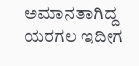ಅಮಾನತಾಗಿದ್ದ ಯರಗಲ ಇದೀಗ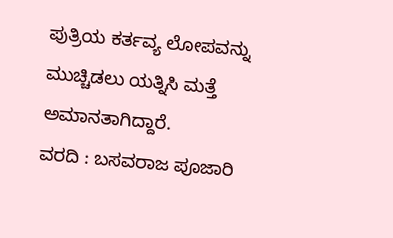ಪುತ್ರಿಯ ಕರ್ತವ್ಯ ಲೋಪವನ್ನು ಮುಚ್ಚಿಡಲು ಯತ್ನಿಸಿ ಮತ್ತೆ ಅಮಾನತಾಗಿದ್ದಾರೆ.
ವರದಿ : ಬಸವರಾಜ ಪೂಜಾರಿ